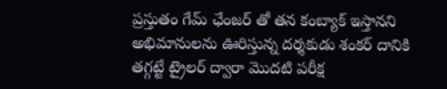ప్రస్తుతం గేమ్ ఛేంజర్ తో తన కంబ్యాక్ ఇస్తానని అభిమానులను ఊరిస్తున్న దర్శకుడు శంకర్ దానికి తగ్గట్టే ట్రైలర్ ద్వారా మొదటి పరీక్ష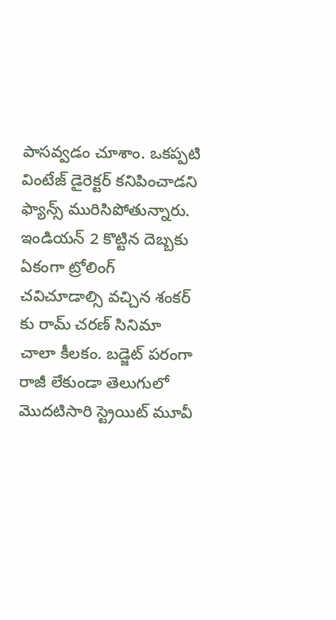పాసవ్వడం చూశాం. ఒకప్పటి వింటేజ్ డైరెక్టర్ కనిపించాడని ఫ్యాన్స్ మురిసిపోతున్నారు. ఇండియన్ 2 కొట్టిన దెబ్బకు ఏకంగా ట్రోలింగ్ చవిచూడాల్సి వచ్చిన శంకర్ కు రామ్ చరణ్ సినిమా చాలా కీలకం. బడ్జెట్ పరంగా రాజీ లేకుండా తెలుగులో మొదటిసారి స్ట్రెయిట్ మూవీ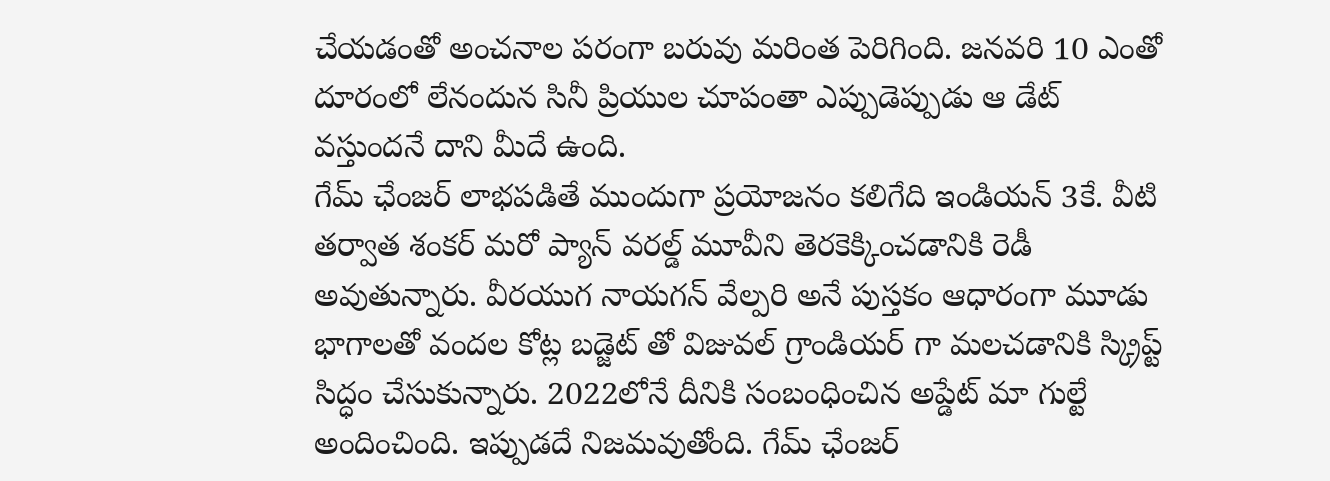చేయడంతో అంచనాల పరంగా బరువు మరింత పెరిగింది. జనవరి 10 ఎంతో దూరంలో లేనందున సినీ ప్రియుల చూపంతా ఎప్పుడెప్పుడు ఆ డేట్ వస్తుందనే దాని మీదే ఉంది.
గేమ్ ఛేంజర్ లాభపడితే ముందుగా ప్రయోజనం కలిగేది ఇండియన్ 3కే. వీటి తర్వాత శంకర్ మరో ప్యాన్ వరల్డ్ మూవీని తెరకెక్కించడానికి రెడీ అవుతున్నారు. వీరయుగ నాయగన్ వేల్పరి అనే పుస్తకం ఆధారంగా మూడు భాగాలతో వందల కోట్ల బడ్జెట్ తో విజువల్ గ్రాండియర్ గా మలచడానికి స్క్రిప్ట్ సిద్ధం చేసుకున్నారు. 2022లోనే దీనికి సంబంధించిన అప్డేట్ మా గుల్టే అందించింది. ఇప్పుడదే నిజమవుతోంది. గేమ్ ఛేంజర్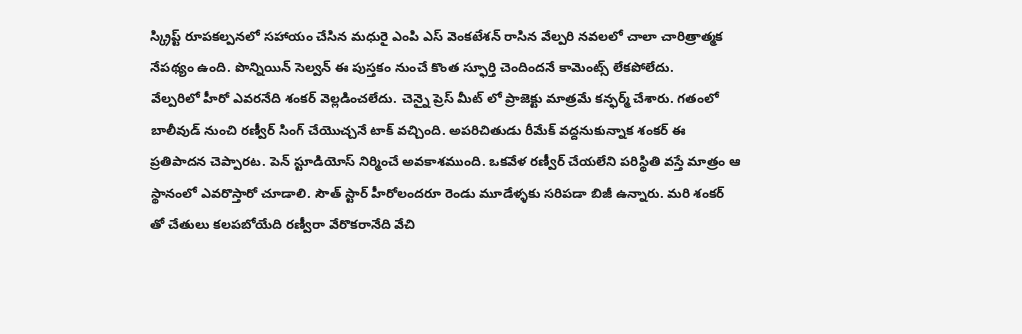స్క్రిప్ట్ రూపకల్పనలో సహాయం చేసిన మధురై ఎంపి ఎస్ వెంకటేశన్ రాసిన వేల్పరి నవలలో చాలా చారిత్రాత్మక నేపథ్యం ఉంది. పొన్నియిన్ సెల్వన్ ఈ పుస్తకం నుంచే కొంత స్ఫూర్తి చెందిందనే కామెంట్స్ లేకపోలేదు.
వేల్పరిలో హీరో ఎవరనేది శంకర్ వెల్లడించలేదు. చెన్నై ప్రెస్ మీట్ లో ప్రాజెక్టు మాత్రమే కన్ఫర్మ్ చేశారు. గతంలో బాలీవుడ్ నుంచి రణ్వీర్ సింగ్ చేయొచ్చనే టాక్ వచ్చింది. అపరిచితుడు రీమేక్ వద్దనుకున్నాక శంకర్ ఈ ప్రతిపాదన చెప్పారట. పెన్ స్టూడియోస్ నిర్మించే అవకాశముంది. ఒకవేళ రణ్వీర్ చేయలేని పరిస్థితి వస్తే మాత్రం ఆ స్థానంలో ఎవరొస్తారో చూడాలి. సౌత్ స్టార్ హీరోలందరూ రెండు మూడేళ్ళకు సరిపడా బిజీ ఉన్నారు. మరి శంకర్ తో చేతులు కలపబోయేది రణ్వీరా వేరొకరానేది వేచి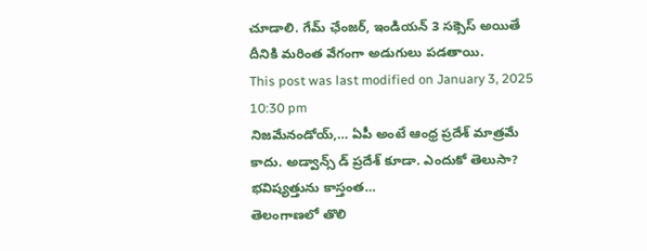చూడాలి. గేమ్ ఛేంజర్, ఇండియన్ 3 సక్సెస్ అయితే దీనికి మరింత వేగంగా అడుగులు పడతాయి.
This post was last modified on January 3, 2025 10:30 pm
నిజమేనండోయ్,… ఏపీ అంటే ఆంధ్ర ప్రదేశ్ మాత్రమే కాదు. అడ్వాన్స్ డ్ ప్రదేశ్ కూడా. ఎందుకో తెలుసా? భవిష్యత్తును కాస్తంత…
తెలంగాణలో తొలి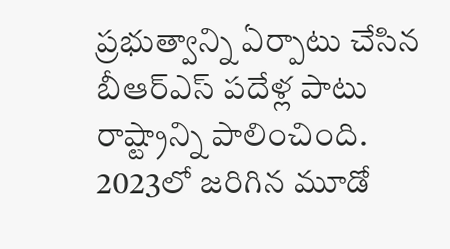ప్రభుత్వాన్ని ఏర్పాటు చేసిన బీఆర్ఎస్ పదేళ్ల పాటు రాష్ట్రాన్ని పాలించింది. 2023లో జరిగిన మూడో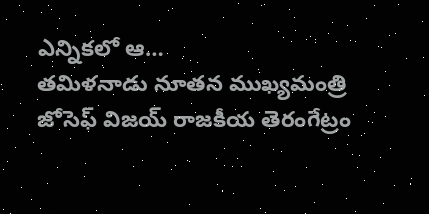ఎన్నికలో ఆ…
తమిళనాడు నూతన ముఖ్యమంత్రి జోసెఫ్ విజయ్ రాజకీయ తెరంగేట్రం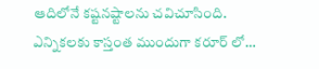ఆదిలోనే కష్టనష్టాలను చవిచూసింది. ఎన్నికలకు కాస్తంత ముందుగా కరూర్ లో…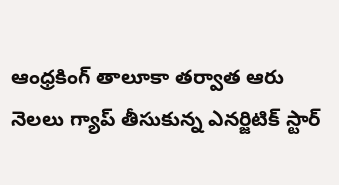ఆంధ్రకింగ్ తాలూకా తర్వాత ఆరు నెలలు గ్యాప్ తీసుకున్న ఎనర్జిటిక్ స్టార్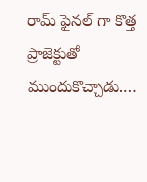రామ్ ఫైనల్ గా కొత్త ప్రాజెక్టుతో ముందుకొచ్చాడు.…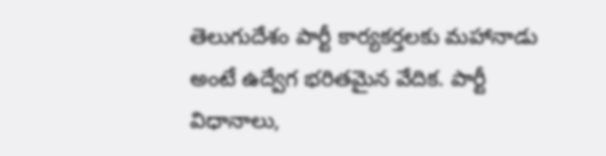తెలుగుదేశం పార్టీ కార్యకర్తలకు మహానాడు అంటే ఉద్వేగ భరితమైన వేదిక. పార్టీ విధానాలు,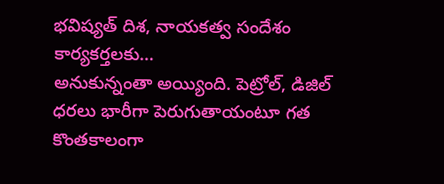భవిష్యత్ దిశ, నాయకత్వ సందేశం కార్యకర్తలకు…
అనుకున్నంతా అయ్యింది. పెట్రోల్, డిజిల్ ధరలు భారీగా పెరుగుతాయంటూ గత కొంతకాలంగా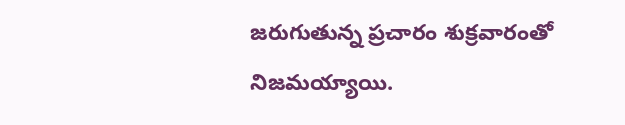జరుగుతున్న ప్రచారం శుక్రవారంతో నిజమయ్యాయి.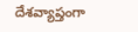దేశవ్యాప్తంగా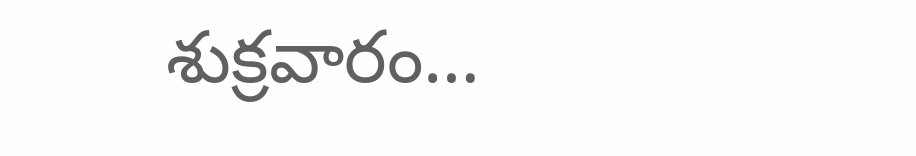శుక్రవారం…